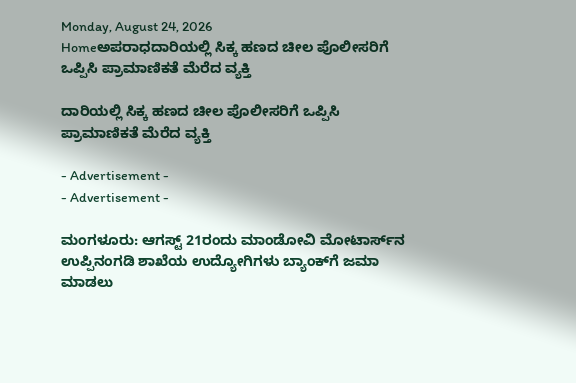Monday, August 24, 2026
Homeಅಪರಾಧದಾರಿಯಲ್ಲಿ ಸಿಕ್ಕ ಹಣದ ಚೀಲ ಪೊಲೀಸರಿಗೆ ಒಪ್ಪಿಸಿ ಪ್ರಾಮಾಣಿಕತೆ ಮೆರೆದ ವ್ಯಕ್ತಿ

ದಾರಿಯಲ್ಲಿ ಸಿಕ್ಕ ಹಣದ ಚೀಲ ಪೊಲೀಸರಿಗೆ ಒಪ್ಪಿಸಿ ಪ್ರಾಮಾಣಿಕತೆ ಮೆರೆದ ವ್ಯಕ್ತಿ

- Advertisement -
- Advertisement -

ಮಂಗಳೂರು: ಆಗಸ್ಟ್ 21ರಂದು ಮಾಂಡೋವಿ ಮೋಟಾರ್ಸ್‌ನ ಉಪ್ಪಿನಂಗಡಿ ಶಾಖೆಯ ಉದ್ಯೋಗಿಗಳು ಬ್ಯಾಂಕ್‌ಗೆ ಜಮಾ ಮಾಡಲು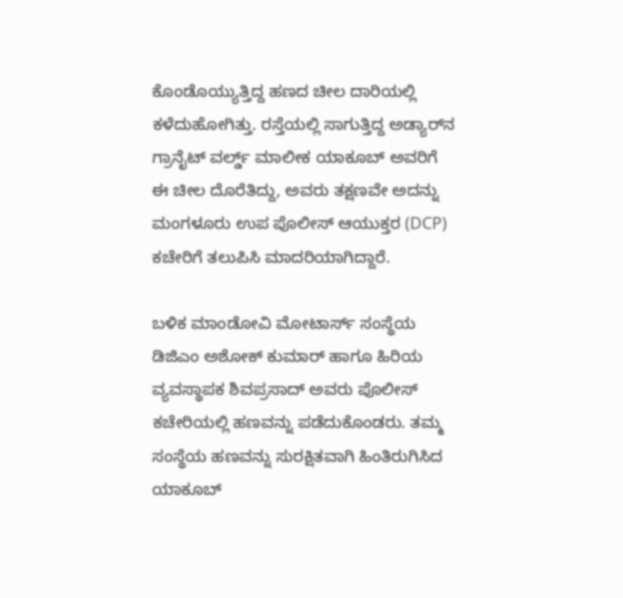ಕೊಂಡೊಯ್ಯುತ್ತಿದ್ದ ಹಣದ ಚೀಲ ದಾರಿಯಲ್ಲಿ ಕಳೆದುಹೋಗಿತ್ತು. ರಸ್ತೆಯಲ್ಲಿ ಸಾಗುತ್ತಿದ್ದ ಅಡ್ಯಾರ್‌ನ ಗ್ರಾನೈಟ್ ವರ್ಲ್ಡ್ ಮಾಲೀಕ ಯಾಕೂಬ್ ಅವರಿಗೆ ಈ ಚೀಲ ದೊರೆತಿದ್ದು, ಅವರು ತಕ್ಷಣವೇ ಅದನ್ನು ಮಂಗಳೂರು ಉಪ ಪೊಲೀಸ್ ಆಯುಕ್ತರ (DCP) ಕಚೇರಿಗೆ ತಲುಪಿಸಿ ಮಾದರಿಯಾಗಿದ್ದಾರೆ.

ಬಳಿಕ ಮಾಂಡೋವಿ ಮೋಟಾರ್ಸ್ ಸಂಸ್ಥೆಯ ಡಿಜಿಎಂ ಅಶೋಕ್ ಕುಮಾರ್ ಹಾಗೂ ಹಿರಿಯ ವ್ಯವಸ್ಥಾಪಕ ಶಿವಪ್ರಸಾದ್ ಅವರು ಪೊಲೀಸ್ ಕಚೇರಿಯಲ್ಲಿ ಹಣವನ್ನು ಪಡೆದುಕೊಂಡರು. ತಮ್ಮ ಸಂಸ್ಥೆಯ ಹಣವನ್ನು ಸುರಕ್ಷಿತವಾಗಿ ಹಿಂತಿರುಗಿಸಿದ ಯಾಕೂಬ್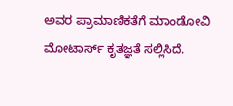ಅವರ ಪ್ರಾಮಾಣಿಕತೆಗೆ ಮಾಂಡೋವಿ ಮೋಟಾರ್ಸ್ ಕೃತಜ್ಞತೆ ಸಲ್ಲಿಸಿದೆ.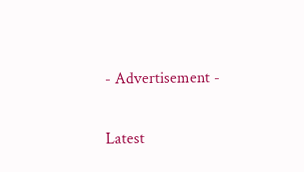- Advertisement -

Latest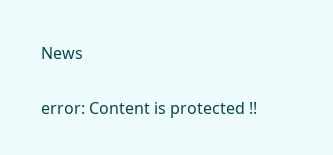News

error: Content is protected !!